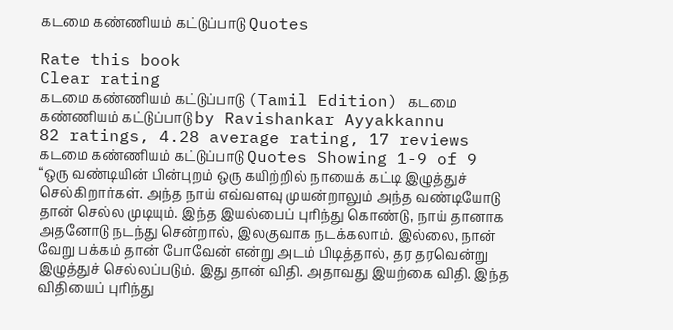கடமை கண்ணியம் கட்டுப்பாடு Quotes

Rate this book
Clear rating
கடமை கண்ணியம் கட்டுப்பாடு (Tamil Edition) கடமை கண்ணியம் கட்டுப்பாடு by Ravishankar Ayyakkannu
82 ratings, 4.28 average rating, 17 reviews
கடமை கண்ணியம் கட்டுப்பாடு Quotes Showing 1-9 of 9
“ஒரு வண்டியின் பின்புறம் ஒரு கயிற்றில் நாயைக் கட்டி இழுத்துச் செல்கிறார்கள். அந்த நாய் எவ்வளவு முயன்றாலும் அந்த வண்டியோடு தான் செல்ல முடியும். இந்த இயல்பைப் புரிந்து கொண்டு, நாய் தானாக அதனோடு நடந்து சென்றால், இலகுவாக நடக்கலாம். இல்லை, நான் வேறு பக்கம் தான் போவேன் என்று அடம் பிடித்தால், தர தரவென்று இழுத்துச் செல்லப்படும். இது தான் விதி. அதாவது இயற்கை விதி. இந்த விதியைப் புரிந்து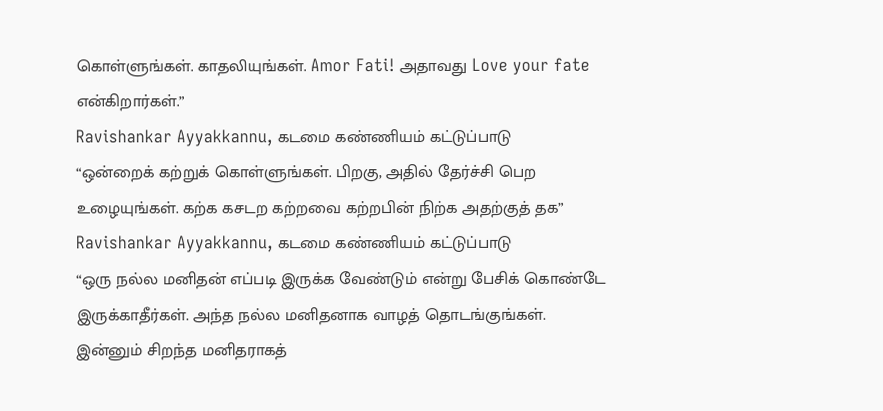கொள்ளுங்கள். காதலியுங்கள். Amor Fati! அதாவது Love your fate என்கிறார்கள்.”
Ravishankar Ayyakkannu, கடமை கண்ணியம் கட்டுப்பாடு
“ஒன்றைக் கற்றுக் கொள்ளுங்கள். பிறகு, அதில் தேர்ச்சி பெற உழையுங்கள். கற்க கசடற கற்றவை கற்றபின் நிற்க அதற்குத் தக”
Ravishankar Ayyakkannu, கடமை கண்ணியம் கட்டுப்பாடு
“ஒரு நல்ல மனிதன் எப்படி இருக்க வேண்டும் என்று பேசிக் கொண்டே இருக்காதீர்கள். அந்த நல்ல மனிதனாக வாழத் தொடங்குங்கள். இன்னும் சிறந்த மனிதராகத்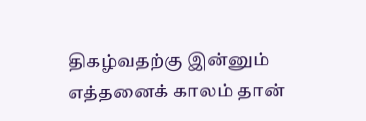திகழ்வதற்கு இன்னும் எத்தனைக் காலம் தான்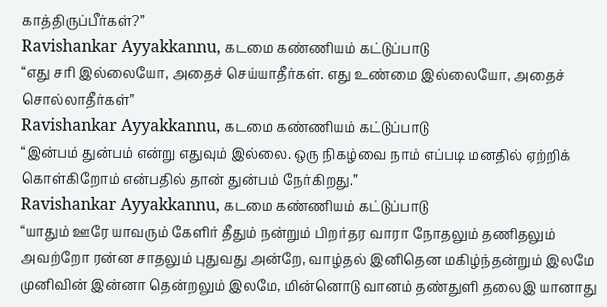காத்திருப்பீர்கள்?”
Ravishankar Ayyakkannu, கடமை கண்ணியம் கட்டுப்பாடு
“எது சரி இல்லையோ, அதைச் செய்யாதீர்கள். எது உண்மை இல்லையோ, அதைச் சொல்லாதீர்கள்”
Ravishankar Ayyakkannu, கடமை கண்ணியம் கட்டுப்பாடு
“இன்பம் துன்பம் என்று எதுவும் இல்லை. ஒரு நிகழ்வை நாம் எப்படி மனதில் ஏற்றிக் கொள்கிறோம் என்பதில் தான் துன்பம் நேர்கிறது.”
Ravishankar Ayyakkannu, கடமை கண்ணியம் கட்டுப்பாடு
“யாதும் ஊரே யாவரும் கேளிர் தீதும் நன்றும் பிறர்தர வாரா நோதலும் தணிதலும் அவற்றோ ரன்ன சாதலும் புதுவது அன்றே, வாழ்தல் இனிதென மகிழ்ந்தன்றும் இலமே முனிவின் இன்னா தென்றலும் இலமே, மின்னொடு வானம் தண்துளி தலைஇ யானாது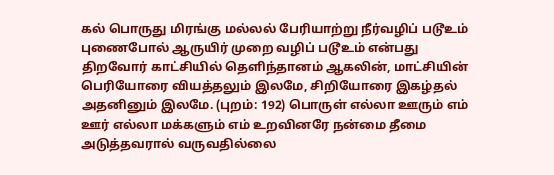கல் பொருது மிரங்கு மல்லல் பேரியாற்று நீர்வழிப் படூஉம் புணைபோல் ஆருயிர் முறை வழிப் படூஉம் என்பது திறவோர் காட்சியில் தெளிந்தானம் ஆகலின், மாட்சியின் பெரியோரை வியத்தலும் இலமே, சிறியோரை இகழ்தல் அதனினும் இலமே. (புறம்: 192) பொருள் எல்லா ஊரும் எம் ஊர் எல்லா மக்களும் எம் உறவினரே நன்மை தீமை அடுத்தவரால் வருவதில்லை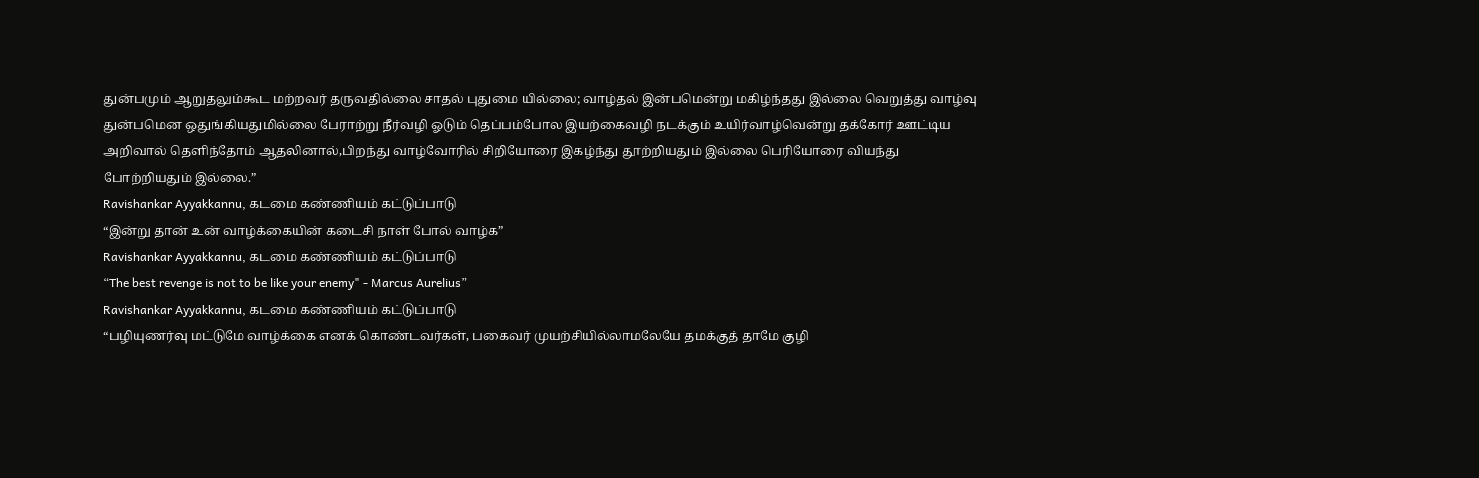துன்பமும் ஆறுதலும்கூட மற்றவர் தருவதில்லை சாதல் புதுமை யில்லை; வாழ்தல் இன்பமென்று மகிழ்ந்தது இல்லை வெறுத்து வாழ்வு துன்பமென ஒதுங்கியதுமில்லை பேராற்று நீர்வழி ஓடும் தெப்பம்போல இயற்கைவழி நடக்கும் உயிர்வாழ்வென்று தக்கோர் ஊட்டிய அறிவால் தெளிந்தோம் ஆதலினால்,பிறந்து வாழ்வோரில் சிறியோரை இகழ்ந்து தூற்றியதும் இல்லை பெரியோரை வியந்து போற்றியதும் இல்லை.”
Ravishankar Ayyakkannu, கடமை கண்ணியம் கட்டுப்பாடு
“இன்று தான் உன் வாழ்க்கையின் கடைசி நாள் போல் வாழ்க”
Ravishankar Ayyakkannu, கடமை கண்ணியம் கட்டுப்பாடு
“The best revenge is not to be like your enemy" - Marcus Aurelius”
Ravishankar Ayyakkannu, கடமை கண்ணியம் கட்டுப்பாடு
“பழியுணர்வு மட்டுமே வாழ்க்கை எனக் கொண்டவர்கள், பகைவர் முயற்சியில்லாமலேயே தமக்குத் தாமே குழி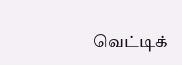வெட்டிக்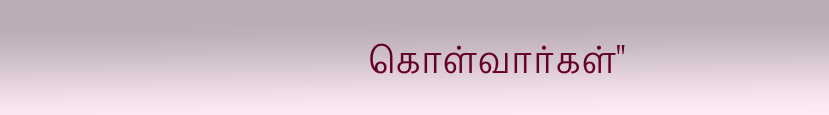கொள்வார்கள்"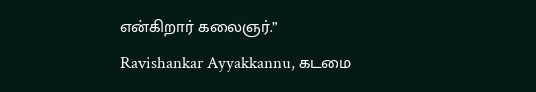என்கிறார் கலைஞர்.”
Ravishankar Ayyakkannu, கடமை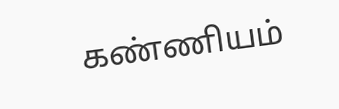கண்ணியம்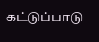கட்டுப்பாடு